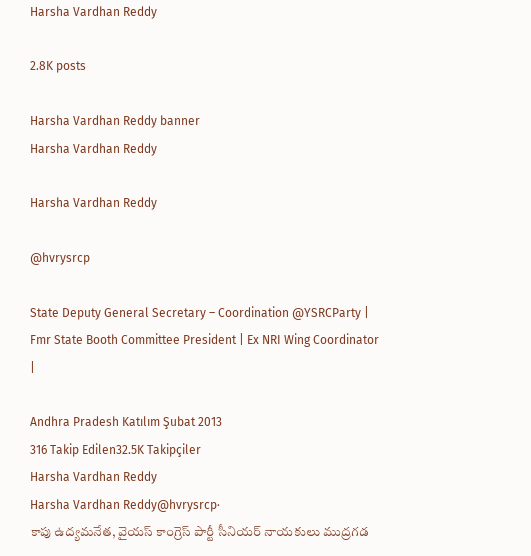Harsha Vardhan Reddy

2.8K posts

Harsha Vardhan Reddy banner
Harsha Vardhan Reddy

Harsha Vardhan Reddy

@hvrysrcp

State Deputy General Secretary – Coordination @YSRCParty | Fmr State Booth Committee President | Ex NRI Wing Coordinator |

Andhra Pradesh Katılım Şubat 2013
316 Takip Edilen32.5K Takipçiler
Harsha Vardhan Reddy
Harsha Vardhan Reddy@hvrysrcp·
కాపు ఉద్యమనేత, వైయస్ కాంగ్రెస్ పార్టీ సీనియర్ నాయకులు ముద్రగడ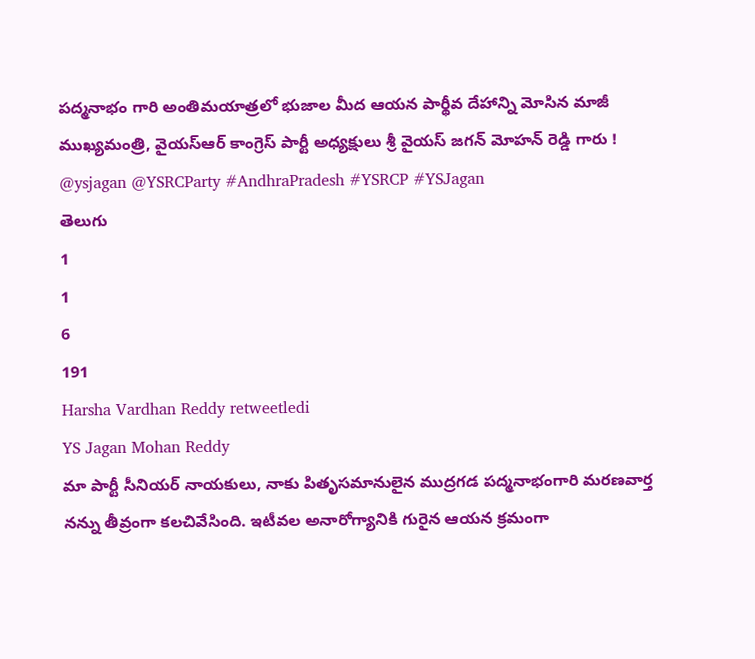పద్మనాభం గారి అంతిమయాత్రలో భుజాల మీద ఆయన పార్థీవ దేహాన్ని మోసిన మాజీ ముఖ్యమంత్రి, వైయస్ఆర్ కాంగ్రెస్ పార్టీ అధ్యక్షులు శ్రీ వైయస్ జగన్ మోహన్ రెడ్డి గారు ! @ysjagan @YSRCParty #AndhraPradesh #YSRCP #YSJagan
తెలుగు
1
1
6
191
Harsha Vardhan Reddy retweetledi
YS Jagan Mohan Reddy
మా పార్టీ సీనియర్‌ నాయకులు, నాకు పితృసమానులైన ముద్రగడ పద్మనాభంగారి మరణవార్త నన్ను తీవ్రంగా కలచివేసింది. ఇటీవల అనారోగ్యానికి గురైన ఆయన క్రమంగా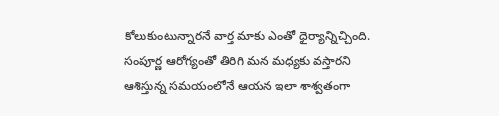కోలుకుంటున్నారనే వార్త మాకు ఎంతో ధైర్యాన్నిచ్చింది. సంపూర్ణ ఆరోగ్యంతో తిరిగి మన మధ్యకు వస్తారని ఆశిస్తున్న సమయంలోనే ఆయన ఇలా శాశ్వతంగా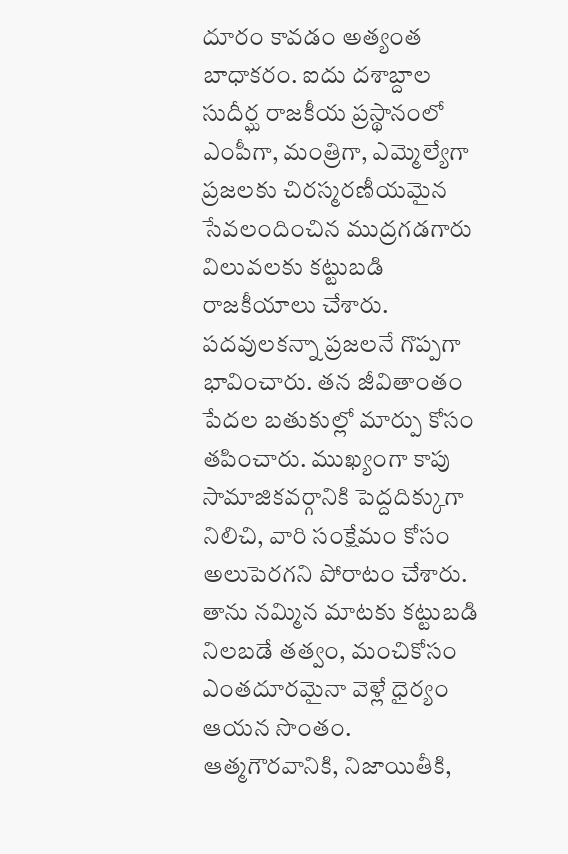దూరం కావడం అత్యంత బాధాకరం. ఐదు దశాబ్దాల సుదీర్ఘ రాజకీయ ప్రస్థానంలో ఎంపీగా, మంత్రిగా, ఎమ్మెల్యేగా ప్రజలకు చిరస్మరణీయమైన సేవలందించిన ముద్రగడగారు విలువలకు కట్టుబడి రాజకీయాలు చేశారు. పదవులకన్నా ప్రజలనే గొప్పగా భావించారు. తన జీవితాంతం పేదల బతుకుల్లో మార్పు కోసం తపించారు. ముఖ్యంగా కాపు సామాజికవర్గానికి పెద్దదిక్కుగా నిలిచి, వారి సంక్షేమం కోసం అలుపెరగని పోరాటం చేశారు. తాను నమ్మిన మాటకు కట్టుబడి నిలబడే తత్వం, మంచికోసం ఎంతదూరమైనా వెళ్లే ధైర్యం ఆయన సొంతం. ఆత్మగౌరవానికి, నిజాయితీకి,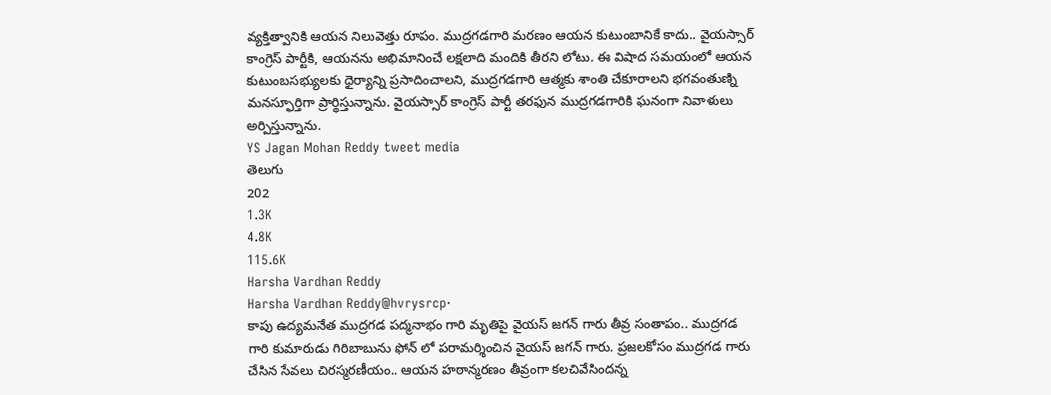వ్యక్తిత్వానికి ఆయన నిలువెత్తు రూపం. ముద్రగడగారి మరణం ఆయన కుటుంబానికే కాదు.. వైయస్సార్‌ కాంగ్రెస్‌ పార్టీకి, ఆయనను అభిమానించే లక్షలాది మందికి తీరని లోటు. ఈ విషాద సమయంలో ఆయన కుటుంబసభ్యులకు ధైర్యాన్ని ప్రసాదించాలని, ముద్రగడగారి ఆత్మకు శాంతి చేకూరాలని భగవంతుణ్ని మనస్ఫూర్తిగా ప్రార్థిస్తున్నాను. వైయస్సార్‌ కాంగ్రెస్‌ పార్టీ తరఫున ముద్రగడగారికి ఘనంగా నివాళులు అర్పిస్తున్నాను.
YS Jagan Mohan Reddy tweet media
తెలుగు
202
1.3K
4.8K
115.6K
Harsha Vardhan Reddy
Harsha Vardhan Reddy@hvrysrcp·
కాపు ఉద్యమనేత ముద్రగడ పద్మనాభం గారి మృతిపై వైయస్ జగన్ గారు తీవ్ర సంతాపం.. ముద్రగడ గారి కుమారుడు గిరిబాబును ఫోన్ లో పరామర్శించిన వైయస్‌ జగన్‌ గారు. ప్రజలకోసం ముద్రగడ గారు చేసిన సేవలు చిరస్మరణీయం.. ఆయన హఠాన్మరణం తీవ్రంగా కలచివేసిందన్న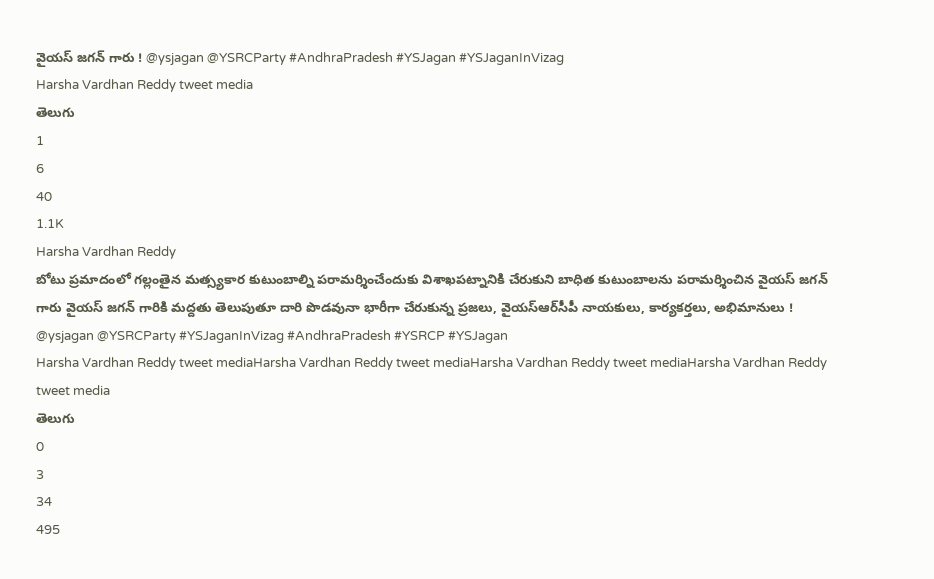వైయస్‌ జగన్‌ గారు ! @ysjagan @YSRCParty #AndhraPradesh #YSJagan #YSJaganInVizag
Harsha Vardhan Reddy tweet media
తెలుగు
1
6
40
1.1K
Harsha Vardhan Reddy
బోటు ప్రమాదంలో గల్లంతైన మత్స్యకార కుటుంబాల్ని పరామర్శించేందుకు విశాఖపట్నానికి చేరుకుని బాధిత కుటుంబాలను పరామర్శించిన వైయస్ జగన్ గారు వైయస్ జగన్ గారికి మద్దతు తెలుపుతూ దారి పొడవునా భారీగా చేరుకున్న ప్రజలు, వైయస్‌ఆర్‌సీపీ నాయకులు, కార్యకర్తలు, అభిమానులు ! @ysjagan @YSRCParty #YSJaganInVizag #AndhraPradesh #YSRCP #YSJagan
Harsha Vardhan Reddy tweet mediaHarsha Vardhan Reddy tweet mediaHarsha Vardhan Reddy tweet mediaHarsha Vardhan Reddy tweet media
తెలుగు
0
3
34
495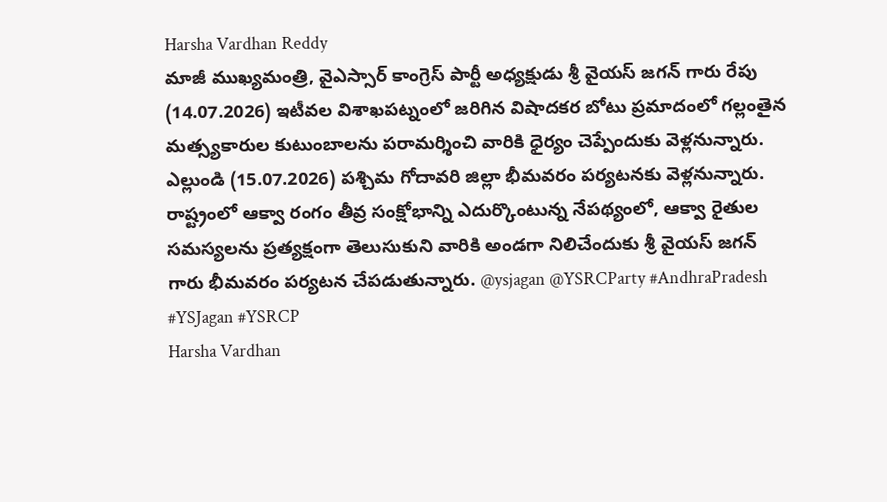Harsha Vardhan Reddy
మాజీ ముఖ్యమంత్రి, వైఎస్సార్ కాంగ్రెస్ పార్టీ అధ్యక్షుడు శ్రీ వైయస్ జగన్ గారు రేపు (14.07.2026) ఇటీవల విశాఖపట్నంలో జరిగిన విషాదకర బోటు ప్రమాదంలో గల్లంతైన మత్స్యకారుల కుటుంబాలను పరామర్శించి వారికి ధైర్యం చెప్పేందుకు వెళ్లనున్నారు. ఎల్లుండి (15.07.2026) పశ్చిమ గోదావరి జిల్లా భీమవరం పర్యటనకు వెళ్లనున్నారు. రాష్ట్రంలో ఆక్వా రంగం తీవ్ర సంక్షోభాన్ని ఎదుర్కొంటున్న నేపథ్యంలో, ఆక్వా రైతుల సమస్యలను ప్రత్యక్షంగా తెలుసుకుని వారికి అండగా నిలిచేందుకు శ్రీ వైయస్ జగన్ గారు భీమవరం పర్యటన చేపడుతున్నారు. @ysjagan @YSRCParty #AndhraPradesh #YSJagan #YSRCP
Harsha Vardhan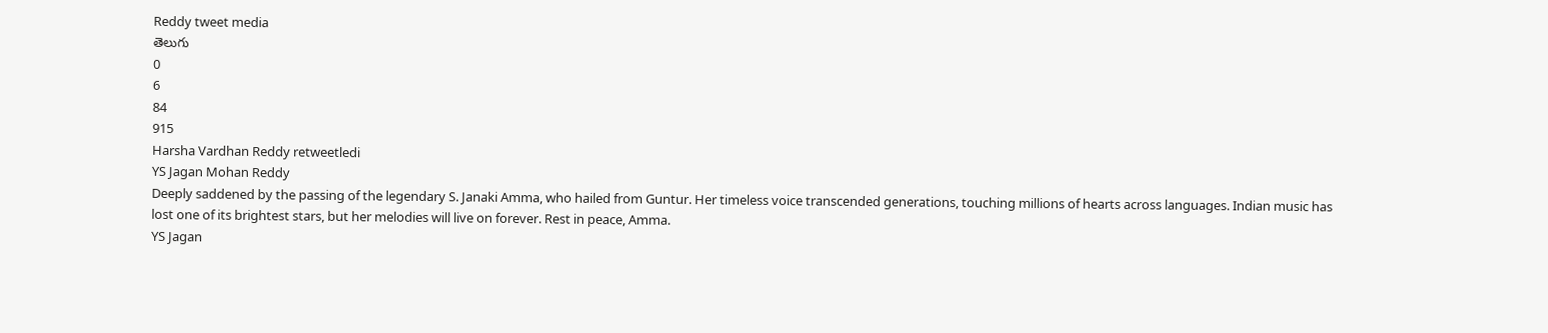Reddy tweet media
తెలుగు
0
6
84
915
Harsha Vardhan Reddy retweetledi
YS Jagan Mohan Reddy
Deeply saddened by the passing of the legendary S. Janaki Amma, who hailed from Guntur. Her timeless voice transcended generations, touching millions of hearts across languages. Indian music has lost one of its brightest stars, but her melodies will live on forever. Rest in peace, Amma.
YS Jagan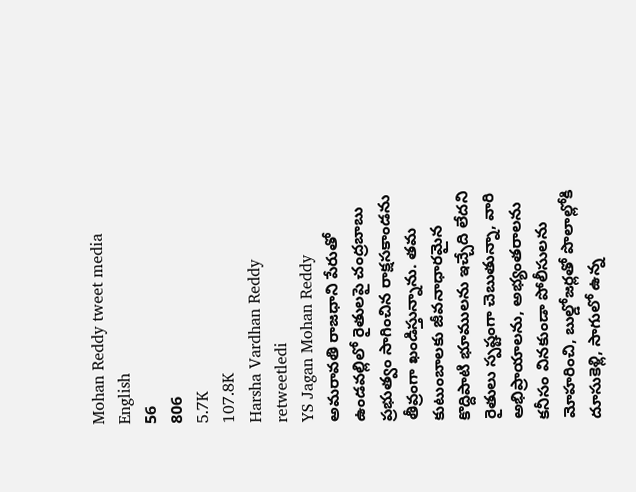Mohan Reddy tweet media
English
56
806
5.7K
107.8K
Harsha Vardhan Reddy retweetledi
YS Jagan Mohan Reddy
అమరావతి రాజధాని పేరుతో ఉండవల్లిలో రైతులపై చంద్రబాబు ప్రభుత్వం సాగించిన రాక్షసకాండను తీవ్రంగా ఖండిస్తున్నాను. తమ కుటుంబాలకు జీవనాధారమైన కొద్దిపాటి భూములను ఇచ్చేది లేదని రైతులు స్పష్టంగా చెబుతున్నా, వారి అభిప్రాయాలను, అభ్యంతరాలను కనీసం వినకుండా పోలీసులను మోహరించి, బుల్డోజర్లతో పొలాల్లోకి దూసుకెళ్లి, సాగులో ఉన్న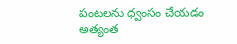పంటలను ధ్వంసం చేయడం అత్యంత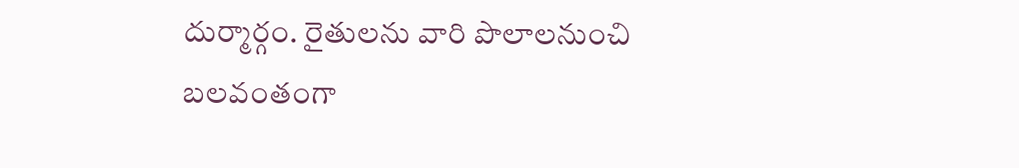దుర్మార్గం. రైతులను వారి పొలాలనుంచి బలవంతంగా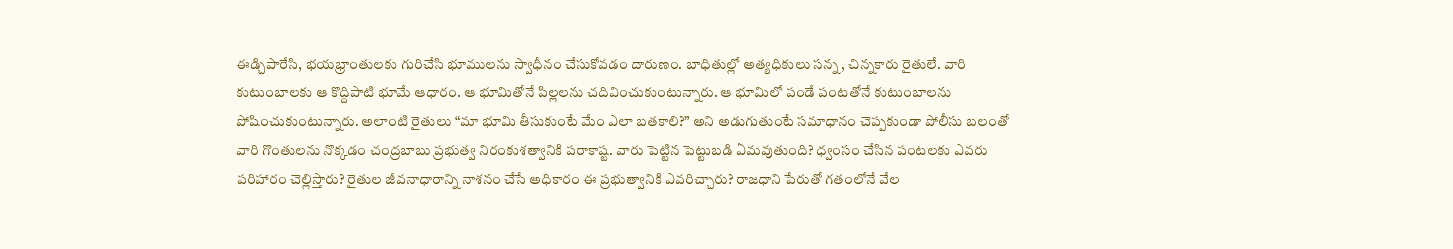ఈడ్చిపారేసి, భయభ్రాంతులకు గురిచేసి భూములను స్వాధీనం చేసుకోవడం దారుణం. బాధితుల్లో అత్యధికులు సన్న, చిన్నకారు రైతులే. వారి కుటుంబాలకు ఆ కొద్దిపాటి భూమే ఆధారం. ఆ భూమితోనే పిల్లలను చదివించుకుంటున్నారు. ఆ భూమిలో పండే పంటతోనే కుటుంబాలను పోషించుకుంటున్నారు. అలాంటి రైతులు “మా భూమి తీసుకుంటే మేం ఎలా బతకాలి?” అని అడుగుతుంటే సమాధానం చెప్పకుండా పోలీసు బలంతో వారి గొంతులను నొక్కడం చంద్రబాబు ప్రభుత్వ నిరంకుశత్వానికి పరాకాష్ట. వారు పెట్టిన పెట్టుబడి ఏమవుతుంది? ధ్వంసం చేసిన పంటలకు ఎవరు పరిహారం చెల్లిస్తారు? రైతుల జీవనాధారాన్ని నాశనం చేసే అధికారం ఈ ప్రభుత్వానికి ఎవరిచ్చారు? రాజధాని పేరుతో గతంలోనే వేల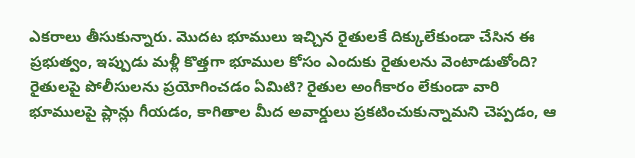ఎకరాలు తీసుకున్నారు. మొదట భూములు ఇచ్చిన రైతులకే దిక్కులేకుండా చేసిన ఈ ప్రభుత్వం, ఇప్పుడు మళ్లీ కొత్తగా భూముల కోసం ఎందుకు రైతులను వెంటాడుతోంది? రైతులపై పోలీసులను ప్రయోగించడం ఏమిటి? రైతుల అంగీకారం లేకుండా వారి భూములపై ప్లాన్లు గీయడం, కాగితాల మీద అవార్డులు ప్రకటించుకున్నామని చెప్పడం, ఆ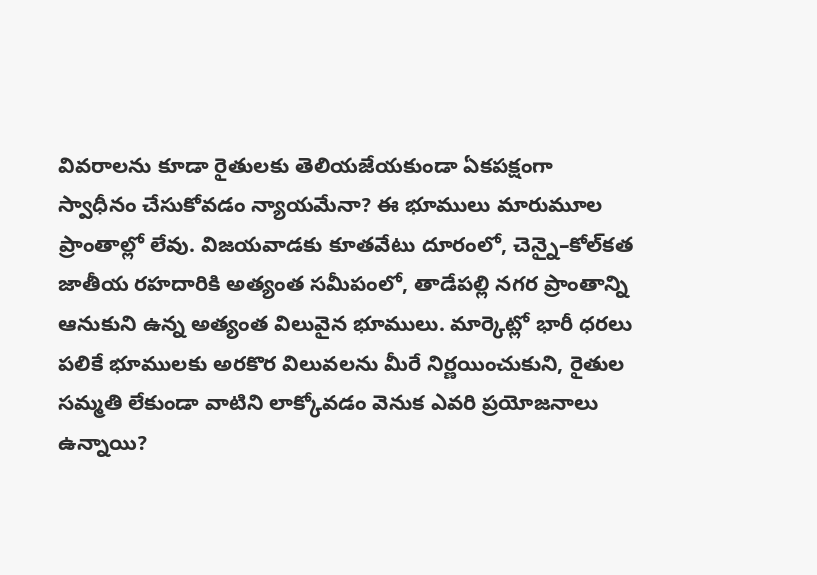వివరాలను కూడా రైతులకు తెలియజేయకుండా ఏకపక్షంగా స్వాధీనం చేసుకోవడం న్యాయమేనా? ఈ భూములు మారుమూల ప్రాంతాల్లో లేవు. విజయవాడకు కూతవేటు దూరంలో, చెన్నై–కోల్‌కత జాతీయ రహదారికి అత్యంత సమీపంలో, తాడేపల్లి నగర ప్రాంతాన్ని ఆనుకుని ఉన్న అత్యంత విలువైన భూములు. మార్కెట్లో భారీ ధరలు పలికే భూములకు అరకొర విలువలను మీరే నిర్ణయించుకుని, రైతుల సమ్మతి లేకుండా వాటిని లాక్కోవడం వెనుక ఎవరి ప్రయోజనాలు ఉన్నాయి?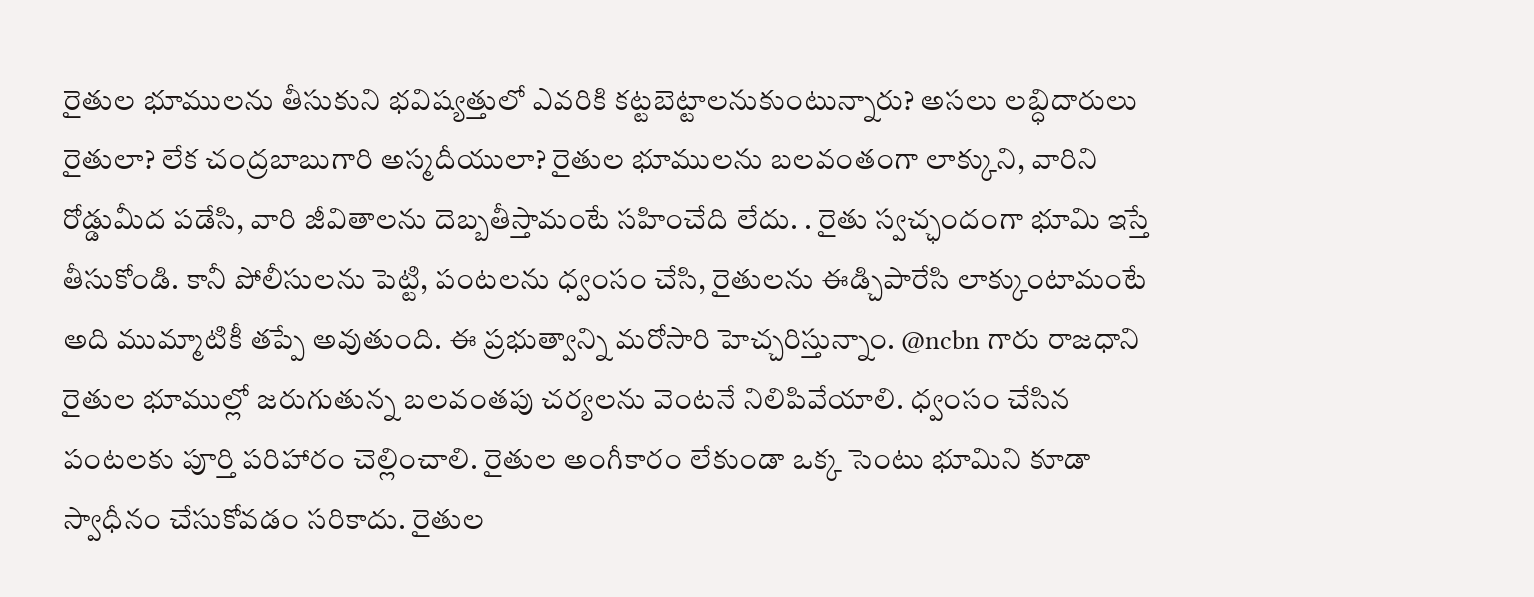రైతుల భూములను తీసుకుని భవిష్యత్తులో ఎవరికి కట్టబెట్టాలనుకుంటున్నారు? అసలు లబ్ధిదారులు రైతులా? లేక చంద్రబాబుగారి అస్మదీయులా? రైతుల భూములను బలవంతంగా లాక్కుని, వారిని రోడ్డుమీద పడేసి, వారి జీవితాలను దెబ్బతీస్తామంటే సహించేది లేదు. . రైతు స్వచ్ఛందంగా భూమి ఇస్తే తీసుకోండి. కానీ పోలీసులను పెట్టి, పంటలను ధ్వంసం చేసి, రైతులను ఈడ్చిపారేసి లాక్కుంటామంటే అది ముమ్మాటికీ తప్పే అవుతుంది. ఈ ప్రభుత్వాన్ని మరోసారి హెచ్చరిస్తున్నాం. @ncbn గారు రాజధాని రైతుల భూముల్లో జరుగుతున్న బలవంతపు చర్యలను వెంటనే నిలిపివేయాలి. ధ్వంసం చేసిన పంటలకు పూర్తి పరిహారం చెల్లించాలి. రైతుల అంగీకారం లేకుండా ఒక్క సెంటు భూమిని కూడా స్వాధీనం చేసుకోవడం సరికాదు. రైతుల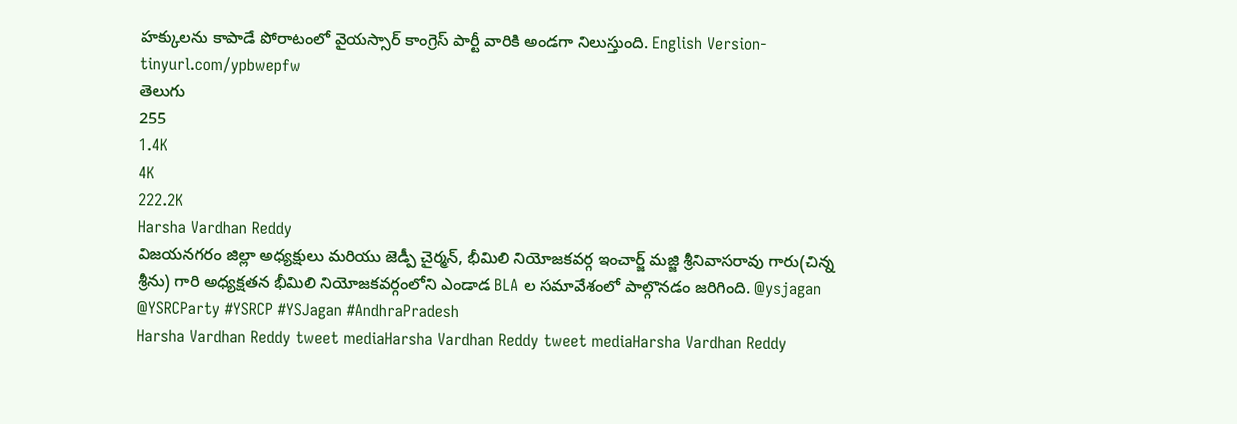హక్కులను కాపాడే పోరాటంలో వైయస్సార్‌ కాంగ్రెస్‌ పార్టీ వారికి అండగా నిలుస్తుంది. English Version- tinyurl.com/ypbwepfw
తెలుగు
255
1.4K
4K
222.2K
Harsha Vardhan Reddy
విజయనగరం జిల్లా అధ్యక్షులు మరియు జెడ్పీ చైర్మన్, భీమిలి నియోజకవర్గ ఇంచార్జ్ మజ్జి శ్రీనివాసరావు గారు(చిన్న శ్రీను) గారి అధ్యక్షతన భీమిలి నియోజకవర్గంలోని ఎండాడ BLA ల సమావేశంలో పాల్గొనడం జరిగింది. @ysjagan @YSRCParty #YSRCP #YSJagan #AndhraPradesh
Harsha Vardhan Reddy tweet mediaHarsha Vardhan Reddy tweet mediaHarsha Vardhan Reddy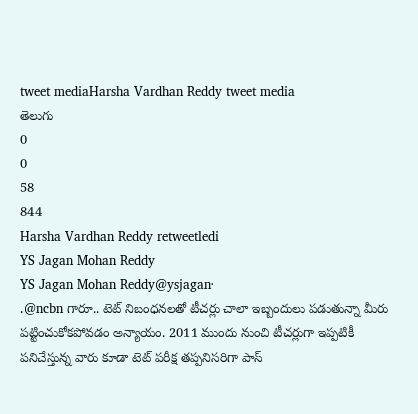tweet mediaHarsha Vardhan Reddy tweet media
తెలుగు
0
0
58
844
Harsha Vardhan Reddy retweetledi
YS Jagan Mohan Reddy
YS Jagan Mohan Reddy@ysjagan·
.@ncbn గారూ.. టెట్‌ నిబంధనలతో టీచర్లు చాలా ఇబ్బందులు పడుతున్నా మీరు పట్టించుకోకపోవడం అన్యాయం. 2011 ముందు నుంచి టీచర్లుగా ఇప్పటికీ పనిచేస్తున్న వారు కూడా టెట్‌ పరీక్ష తప్పనిసరిగా పాస్‌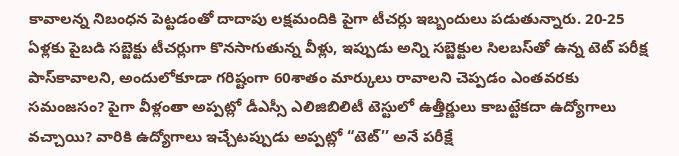కావాలన్న నిబంధన పెట్టడంతో దాదాపు లక్షమందికి పైగా టీచర్లు ఇబ్బందులు పడుతున్నారు. 20-25 ఏళ్లకు పైబడి సబ్జెక్టు టీచర్లుగా కొనసాగుతున్న వీళ్లు, ఇప్పుడు అన్ని సబ్జెక్టుల సిలబస్‌తో ఉన్న టెట్‌ పరీక్ష పాస్‌కావాలని, అందులోకూడా గరిష్టంగా 60శాతం మార్కులు రావాలని చెప్పడం ఎంతవరకు సమంజసం? పైగా వీళ్లంతా అప్పట్లో డీఎస్సీ ఎలిజిబిలిటీ టెస్టులో ఉత్తీర్ణులు కాబట్టేకదా ఉద్యోగాలు వచ్చాయి? వారికి ఉద్యోగాలు ఇచ్చేటప్పుడు అప్పట్లో “టెట్‌’’ అనే పరీక్షే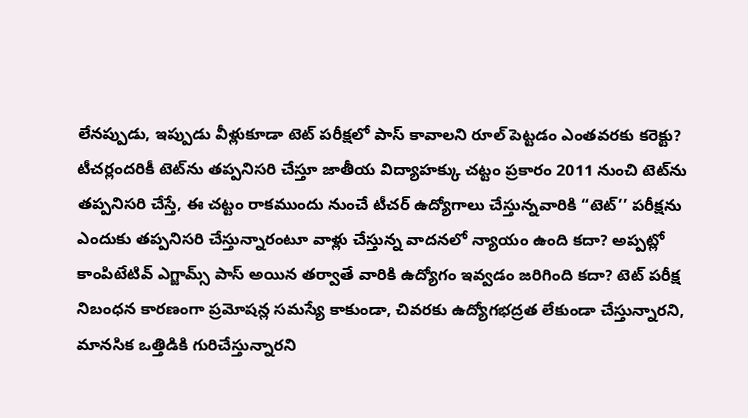లేనప్పుడు, ఇప్పుడు వీళ్లుకూడా టెట్‌ పరీక్షలో పాస్‌ కావాలని రూల్‌ పెట్టడం ఎంతవరకు కరెక్టు? టీచర్లందరికీ టెట్‌ను తప్పనిసరి చేస్తూ జాతీయ విద్యాహక్కు చట్టం ప్రకారం 2011 నుంచి టెట్‌ను తప్పనిసరి చేస్తే, ఈ చట్టం రాకముందు నుంచే టీచర్‌ ఉద్యోగాలు చేస్తున్నవారికి “టెట్‌’’ పరీక్షను ఎందుకు తప్పనిసరి చేస్తున్నారంటూ వాళ్లు చేస్తున్న వాదనలో న్యాయం ఉంది కదా? అప్పట్లో కాంపిటేటివ్ ఎగ్జామ్స్‌ పాస్‌ అయిన తర్వాతే వారికి ఉద్యోగం ఇవ్వడం జరిగింది కదా? టెట్‌ పరీక్ష నిబంధన కారణంగా ప్రమోషన్ల సమస్యే కాకుండా, చివరకు ఉద్యోగభద్రత లేకుండా చేస్తున్నారని, మానసిక ఒత్తిడికి గురిచేస్తున్నారని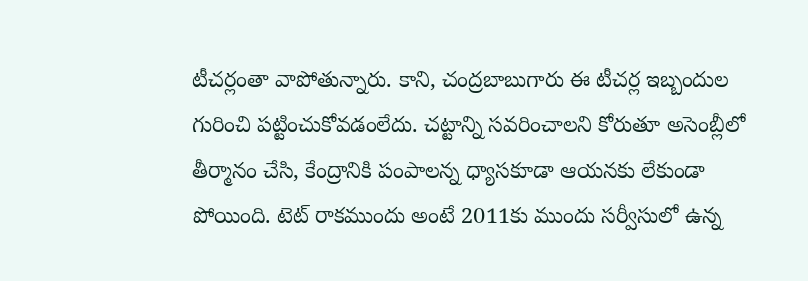టీచర్లంతా వాపోతున్నారు. కాని, చంద్రబాబుగారు ఈ టీచర్ల ఇబ్బందుల గురించి పట్టించుకోవడంలేదు. చట్టాన్ని సవరించాలని కోరుతూ అసెంబ్లీలో తీర్మానం చేసి, కేంద్రానికి పంపాలన్న ధ్యాసకూడా ఆయనకు లేకుండా పోయింది. టెట్‌ రాకముందు అంటే 2011కు ముందు సర్వీసులో ఉన్న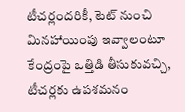టీచర్లందరికీ, టెట్‌ నుంచి మినహాయింపు ఇవ్వాలంటూ కేంద్రంపై ఒత్తిడి తీసుకువచ్చి, టీచర్లకు ఉపశమనం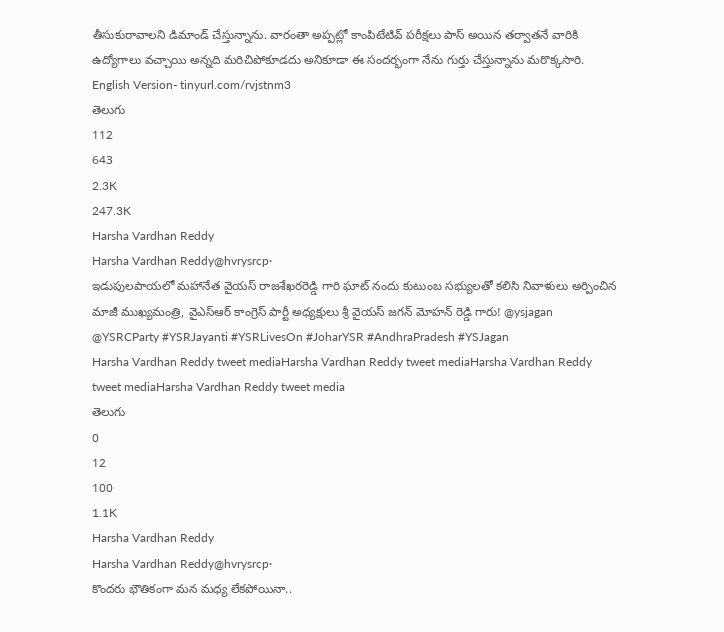తీసుకురావాలని డిమాండ్‌ చేస్తున్నాను. వారంతా అప్పట్లో కాంపిటేటివ్ పరీక్షలు పాస్‌ అయిన తర్వాతనే వారికి ఉద్యోగాలు వచ్చాయి అన్నది మరిచిపోకూడదు అనికూడా ఈ సందర్భంగా నేను గుర్తు చేస్తున్నాను మరొక్కసారి. English Version- tinyurl.com/rvjstnm3
తెలుగు
112
643
2.3K
247.3K
Harsha Vardhan Reddy
Harsha Vardhan Reddy@hvrysrcp·
ఇడుపులపాయలో మహానేత వైయస్ రాజశేఖరరెడ్డి గారి ఘాట్ నందు కుటుంబ సభ్యులతో కలిసి నివాళులు అర్పించిన మాజీ ముఖ్యమంత్రి, వైఎస్ఆర్ కాంగ్రెస్ పార్టీ అధ్యక్షులు శ్రీ వైయస్ జగన్ మోహన్ రెడ్డి గారు! @ysjagan @YSRCParty #YSRJayanti #YSRLivesOn #JoharYSR #AndhraPradesh #YSJagan
Harsha Vardhan Reddy tweet mediaHarsha Vardhan Reddy tweet mediaHarsha Vardhan Reddy tweet mediaHarsha Vardhan Reddy tweet media
తెలుగు
0
12
100
1.1K
Harsha Vardhan Reddy
Harsha Vardhan Reddy@hvrysrcp·
కొందరు భౌతికంగా మన మధ్య లేకపోయినా..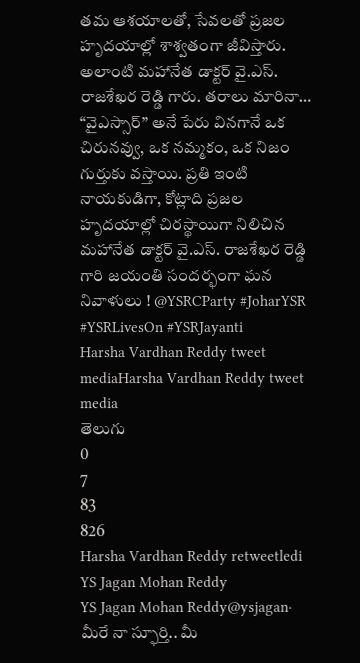తమ ఆశయాలతో, సేవలతో ప్రజల హృదయాల్లో శాశ్వతంగా జీవిస్తారు. అలాంటి మహానేత డాక్టర్ వై.ఎస్. రాజశేఖర రెడ్డి గారు. తరాలు మారినా… “వైఎస్సార్” అనే పేరు వినగానే ఒక చిరునవ్వు, ఒక నమ్మకం, ఒక నిజం గుర్తుకు వస్తాయి. ప్రతి ఇంటి నాయకుడిగా, కోట్లాది ప్రజల హృదయాల్లో చిరస్థాయిగా నిలిచిన మహానేత డాక్టర్ వై.ఎస్. రాజశేఖర రెడ్డి గారి జయంతి సందర్భంగా ఘన నివాళులు ! @YSRCParty #JoharYSR #YSRLivesOn #YSRJayanti
Harsha Vardhan Reddy tweet mediaHarsha Vardhan Reddy tweet media
తెలుగు
0
7
83
826
Harsha Vardhan Reddy retweetledi
YS Jagan Mohan Reddy
YS Jagan Mohan Reddy@ysjagan·
మీరే నా స్ఫూర్తి.. మీ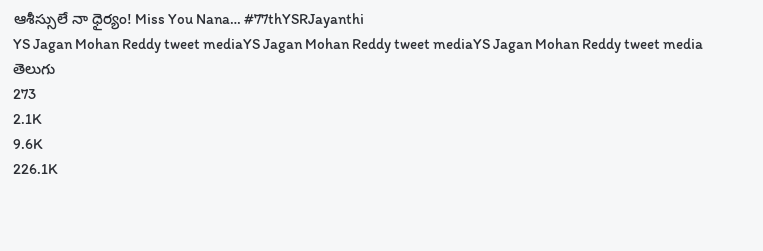ఆశీస్సులే నా ధైర్యం! Miss You Nana… #77thYSRJayanthi
YS Jagan Mohan Reddy tweet mediaYS Jagan Mohan Reddy tweet mediaYS Jagan Mohan Reddy tweet media
తెలుగు
273
2.1K
9.6K
226.1K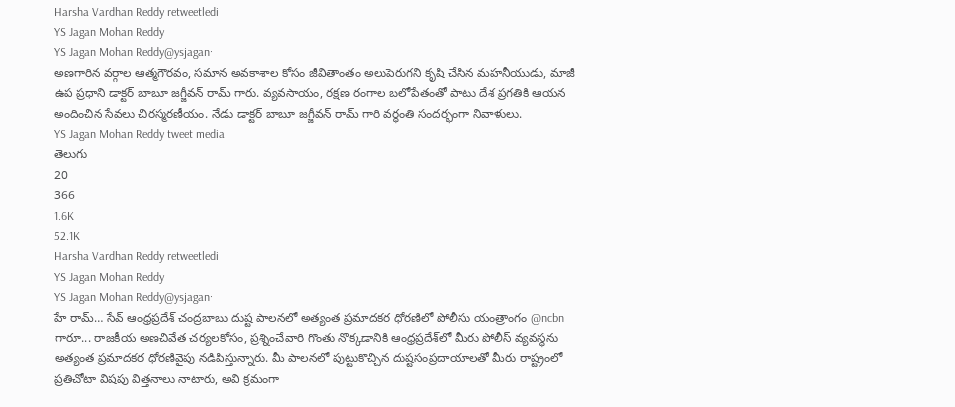Harsha Vardhan Reddy retweetledi
YS Jagan Mohan Reddy
YS Jagan Mohan Reddy@ysjagan·
అణగారిన వర్గాల ఆత్మగౌరవం, సమాన అవకాశాల కోసం జీవితాంతం అలుపెరుగని కృషి చేసిన మహనీయుడు, మాజీ ఉప ప్రధాని డాక్టర్ బాబూ జగ్జీవన్ రామ్ గారు. వ్యవసాయం, రక్షణ రంగాల బలోపేతంతో పాటు దేశ ప్రగతికి ఆయన అందించిన సేవలు చిరస్మరణీయం. నేడు డాక్టర్ బాబూ జగ్జీవన్ రామ్ గారి వర్ధంతి సందర్భంగా నివాళులు.
YS Jagan Mohan Reddy tweet media
తెలుగు
20
366
1.6K
52.1K
Harsha Vardhan Reddy retweetledi
YS Jagan Mohan Reddy
YS Jagan Mohan Reddy@ysjagan·
హే రామ్‌… సేవ్‌ ఆంధ్రప్రదేశ్ చంద్రబాబు దుష్ట పాలనలో అత్యంత ప్రమాదకర ధోరణిలో పోలీసు యంత్రాంగం @ncbn గారూ... రాజకీయ అణచివేత చర్యలకోసం, ప్రశ్నించేవారి గొంతు నొక్కడానికి ఆంధ్రప్రదేశ్‌లో మీరు పోలీస్‌ వ్యవస్థను అత్యంత ప్రమాదకర ధోరణివైపు నడిపిస్తున్నారు. మీ పాలనలో పుట్టుకొచ్చిన దుష్టసంప్రదాయాలతో మీరు రాష్ట్రంలో ప్రతిచోటా విషపు విత్తనాలు నాటారు, అవి క్రమంగా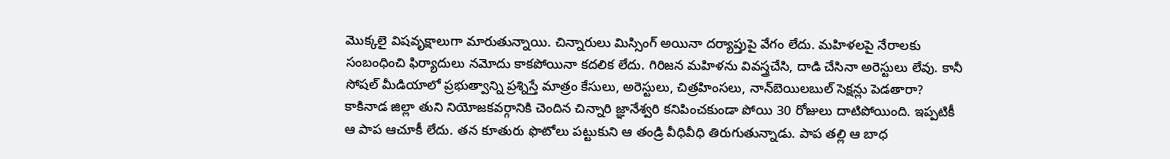మొక్కలై విషవృక్షాలుగా మారుతున్నాయి. చిన్నారులు మిస్సింగ్‌ అయినా దర్యాప్తుపై వేగం లేదు. మహిళలపై నేరాలకు సంబంధించి ఫిర్యాదులు నమోదు కాకపోయినా కదలిక లేదు. గిరిజన మహిళను వివస్త్రచేసి, దాడి చేసినా అరెస్టులు లేవు. కానీ సోషల్‌ మీడియాలో ప్రభుత్వాన్ని ప్రశ్నిస్తే మాత్రం కేసులు, అరెస్టులు, చిత్రహింసలు, నాన్‌బెయిలబుల్‌ సెక్షన్లు పెడతారా? కాకినాడ జిల్లా తుని నియోజకవర్గానికి చెందిన చిన్నారి జ్ఞానేశ్వరి కనిపించకుండా పోయి 30 రోజులు దాటిపోయింది. ఇప్పటికీ ఆ పాప ఆచూకీ లేదు. తన కూతురు ఫొటోలు పట్టుకుని ఆ తండ్రి వీధివీధి తిరుగుతున్నాడు. పాప తల్లి ఆ బాధ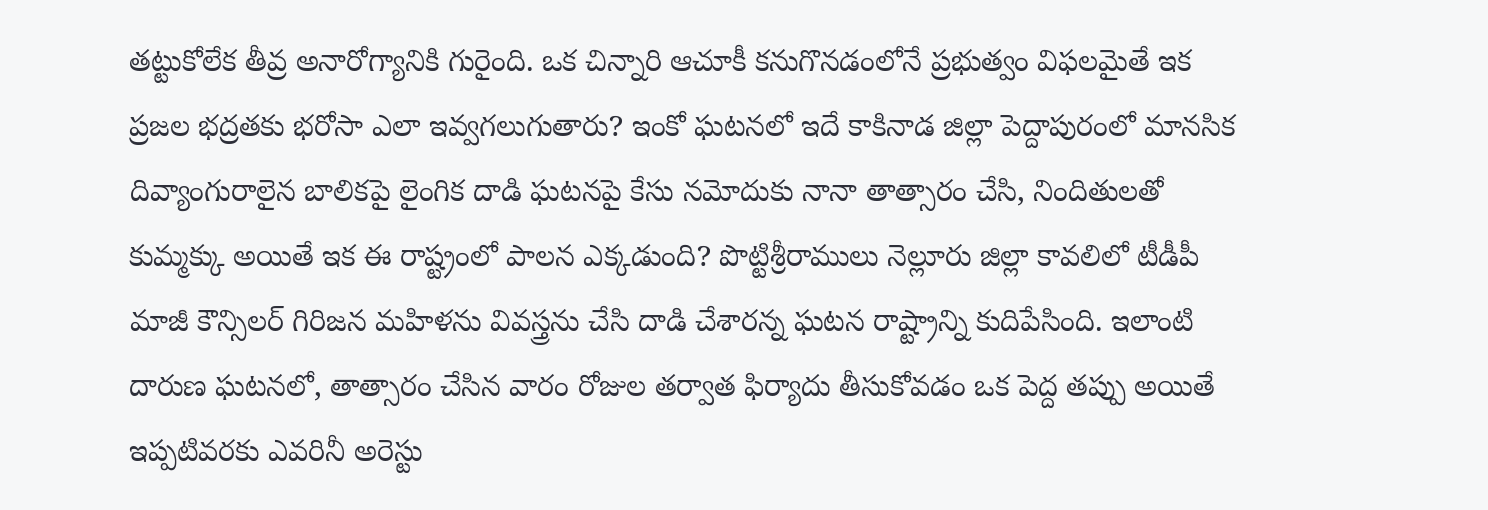తట్టుకోలేక తీవ్ర అనారోగ్యానికి గురైంది. ఒక చిన్నారి ఆచూకీ కనుగొనడంలోనే ప్రభుత్వం విఫలమైతే ఇక ప్రజల భద్రతకు భరోసా ఎలా ఇవ్వగలుగుతారు? ఇంకో ఘటనలో ఇదే కాకినాడ జిల్లా పెద్దాపురంలో మానసిక దివ్యాంగురాలైన బాలికపై లైంగిక దాడి ఘటనపై కేసు నమోదుకు నానా తాత్సారం చేసి, నిందితులతో కుమ్మక్కు అయితే ఇక ఈ రాష్ట్రంలో పాలన ఎక్కడుంది? పొట్టిశ్రీరాములు నెల్లూరు జిల్లా కావలిలో టీడీపీ మాజీ కౌన్సిలర్‌ గిరిజన మహిళను వివస్త్రను చేసి దాడి చేశారన్న ఘటన రాష్ట్రాన్ని కుదిపేసింది. ఇలాంటి దారుణ ఘటనలో, తాత్సారం చేసిన వారం రోజుల తర్వాత ఫిర్యాదు తీసుకోవడం ఒక పెద్ద తప్పు అయితే ఇప్పటివరకు ఎవరినీ అరెస్టు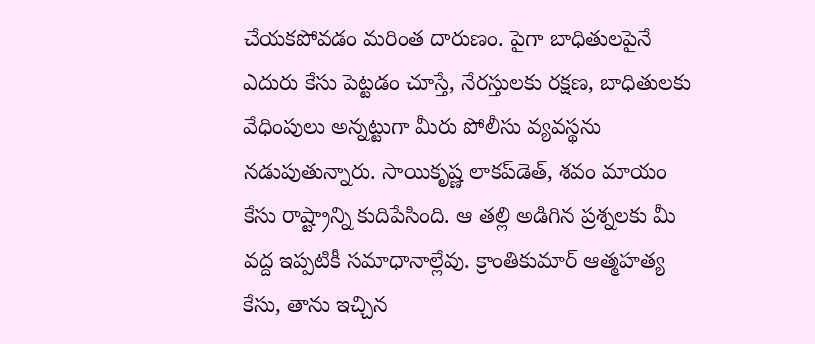చేయకపోవడం మరింత దారుణం. పైగా బాధితులపైనే ఎదురు కేసు పెట్టడం చూస్తే, నేరస్తులకు రక్షణ, బాధితులకు వేధింపులు అన్నట్టుగా మీరు పోలీసు వ్యవస్థను నడుపుతున్నారు. సాయికృష్ణ లాకప్‌డెత్‌, శవం మాయం కేసు రాష్ట్రాన్ని కుదిపేసింది. ఆ తల్లి అడిగిన ప్రశ్నలకు మీ వద్ద ఇప్పటికీ సమాధానాల్లేవు. క్రాంతికుమార్‌ ఆత్మహత్య కేసు, తాను ఇచ్చిన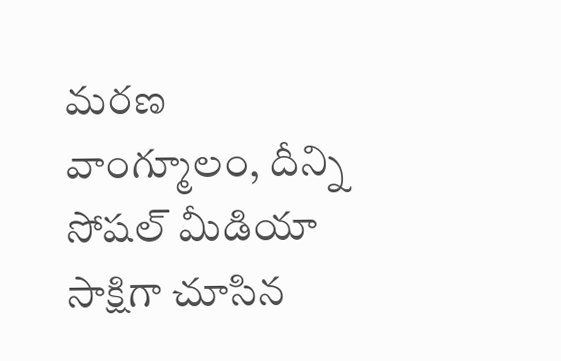మరణ వాంగ్మూలం, దీన్ని సోషల్‌ మీడియా సాక్షిగా చూసిన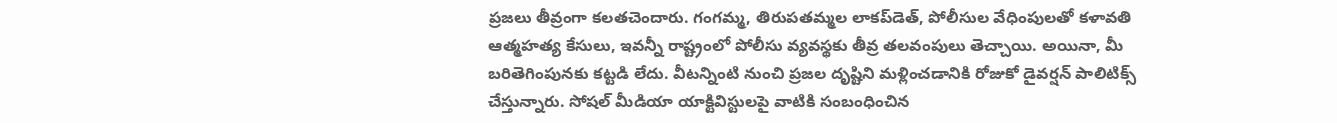ప్రజలు తీవ్రంగా కలతచెందారు. గంగమ్మ, తిరుపతమ్మల లాకప్‌డెత్‌, పోలీసుల వేధింపులతో కళావతి ఆత్మహత్య కేసులు, ఇవన్నీ రాష్ట్రంలో పోలీసు వ్యవస్థకు తీవ్ర తలవంపులు తెచ్చాయి. అయినా, మీ బరితెగింపునకు కట్టడి లేదు. వీటన్నింటి నుంచి ప్రజల దృష్టిని మళ్లించడానికి రోజుకో డైవర్షన్‌ పాలిటిక్స్‌ చేస్తున్నారు. సోషల్‌ మీడియా యాక్టివిస్టులపై వాటికి సంబంధించిన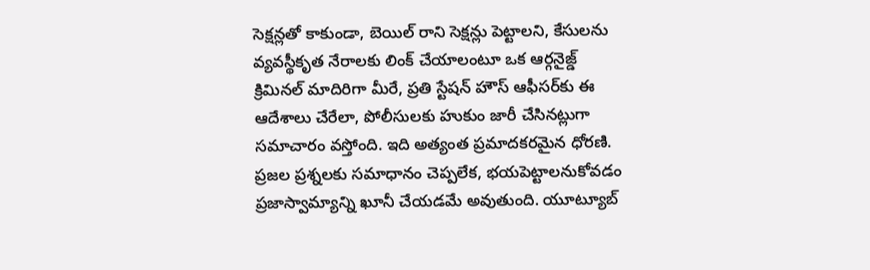సెక్షన్లతో కాకుండా, బెయిల్‌ రాని సెక్షన్లు పెట్టాలని, కేసులను వ్య‌వ‌స్థీకృత నేరాల‌కు లింక్‌ చేయాలంటూ ఒక ఆర్గనైజ్డ్‌ క్రిమినల్‌ మాదిరిగా మీరే, ప్రతి స్టేషన్‌ హౌస్‌ ఆఫీసర్‌కు ఈ ఆదేశాలు చేరేలా, పోలీసుల‌కు హుకుం జారీ చేసిన‌ట్లుగా స‌మాచారం వ‌స్తోంది. ఇది అత్యంత ప్రమాదకరమైన ధోరణి. ప్రజల ప్రశ్నలకు సమాధానం చెప్పలేక, భయపెట్టాలనుకోవడం ప్రజాస్వామ్యాన్ని ఖూనీ చేయడమే అవుతుంది. యూట్యూబ్‌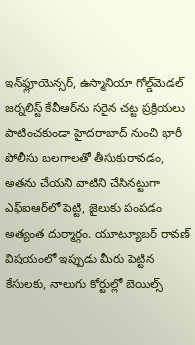ఇన్‌ఫ్లూయెన్సర్‌, ఉస్మానియా గోల్డ్‌మెడల్‌ జర్నలిస్ట్‌ కేవీఆర్‌ను సరైన చట్ట ప్రక్రియలు పాటించకుండా హైదరాబాద్‌ నుంచి భారీ పోలీసు బలగాలతో తీసుకురావడం, అతను చేయని వాటిని చేసినట్టుగా ఎఫ్‌ఐఆర్‌లో పెట్టి, జైలుకు పంపడం అత్యంత దుర్మార్గం. యూట్యూబర్‌ రావణ్ విషయంలో ఇప్పుడు మీరు పెట్టిన కేసులకు, నాలుగు కోర్టుల్లో బెయిల్స్‌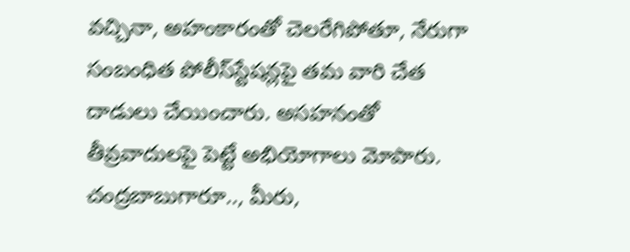వచ్చినా, అహంకారంతో చెలరేగిపోతూ, నేరుగా సంబంధిత పోలీస్‌స్టేషన్లపై త‌మ వారి చేత దాడులు చేయించారు. అసహనంతో తీవ్రవాదులపై పెట్టే అభియోగాలు మోపారు. చంద్రబాబుగారూ.., మీరు,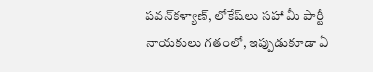పవన్‌కళ్యాణ్‌, లోకేష్‌లు సహా మీ పార్టీ నాయకులు గతంలో, ఇప్పుడుకూడా ఏ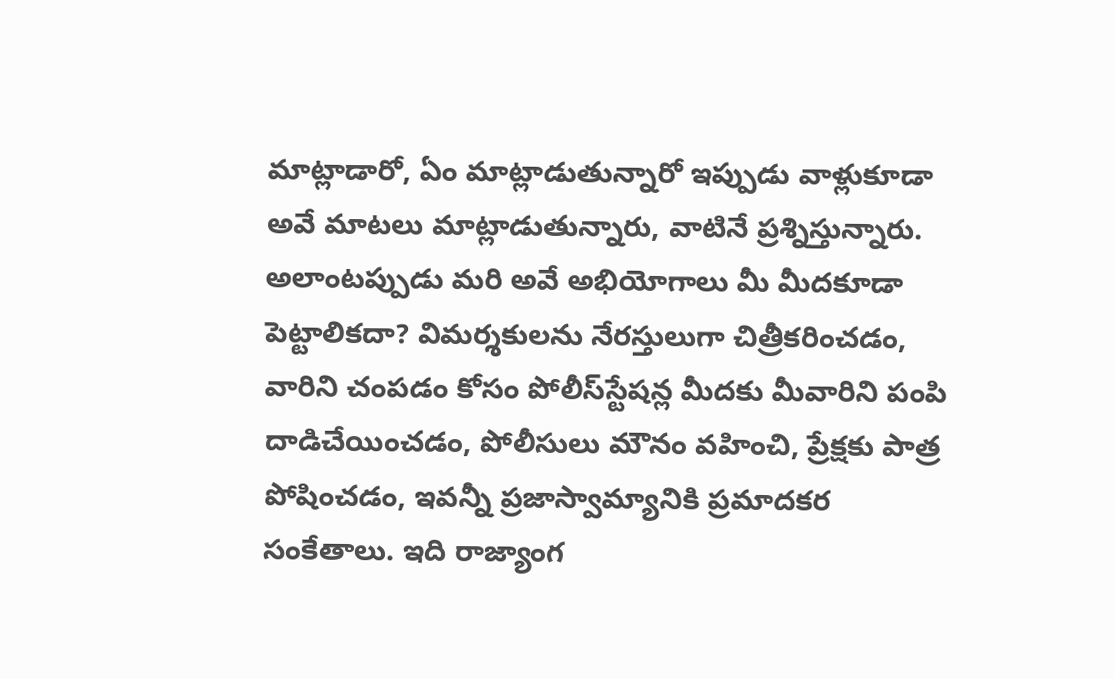మాట్లాడారో, ఏం మాట్లాడుతున్నారో ఇప్పుడు వాళ్లుకూడా అవే మాటలు మాట్లాడుతున్నారు, వాటినే ప్రశ్నిస్తున్నారు. అలాంటప్పుడు మరి అవే అభియోగాలు మీ మీదకూడా పెట్టాలికదా? విమర్శకులను నేరస్తులుగా చిత్రీకరించడం, వారిని చంపడం కోసం పోలీస్‌స్టేషన్ల మీదకు మీవారిని పంపి దాడిచేయించడం, పోలీసులు మౌనం వహించి, ప్రేక్షకు పాత్ర పోషించడం, ఇవన్నీ ప్రజాస్వామ్యానికి ప్రమాదకర సంకేతాలు. ఇది రాజ్యాంగ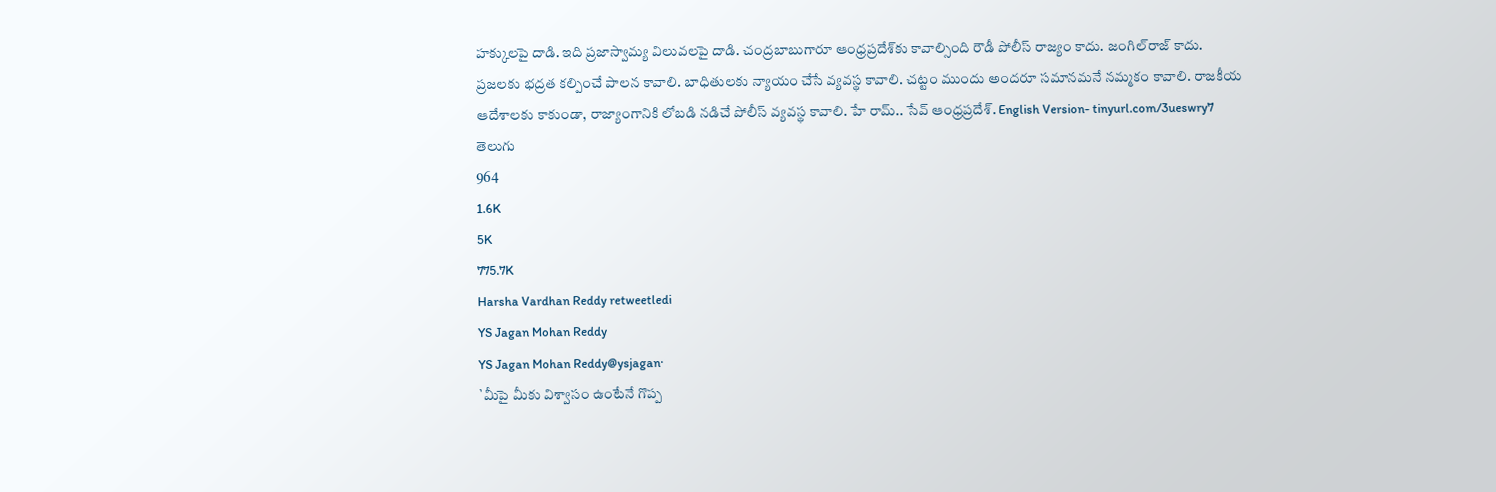హక్కులపై దాడి. ఇది ప్రజాస్వామ్య విలువలపై దాడి. చంద్రబాబుగారూ ఆంధ్రప్రదేశ్‌కు కావాల్సింది రౌడీ పోలీస్‌ రాజ్యం కాదు. జంగిల్‌రాజ్‌ కాదు. ప్రజలకు భద్రత కల్పించే పాలన కావాలి. బాధితులకు న్యాయం చేసే వ్యవస్థ కావాలి. చట్టం ముందు అందరూ సమానమనే నమ్మకం కావాలి. రాజకీయ ఆదేశాలకు కాకుండా, రాజ్యాంగానికి లోబడి నడిచే పోలీస్‌ వ్యవస్థ కావాలి. హే రామ్‌.. సేవ్‌ ఆంధ్రప్రదేశ్‌. English Version- tinyurl.com/3ueswry7
తెలుగు
964
1.6K
5K
775.7K
Harsha Vardhan Reddy retweetledi
YS Jagan Mohan Reddy
YS Jagan Mohan Reddy@ysjagan·
`మీపై మీకు విశ్వాసం ఉంటేనే గొప్ప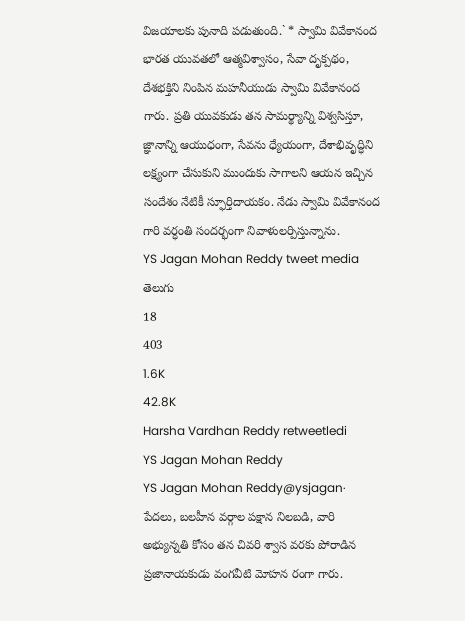విజయాలకు పునాది పడుతుంది.` * స్వామి వివేకానంద భారత యువతలో ఆత్మవిశ్వాసం, సేవా దృక్పథం, దేశభక్తిని నింపిన మ‌హ‌నీయుడు స్వామి వివేకానంద గారు. ప్రతి యువకుడు తన సామర్థ్యాన్ని విశ్వసిస్తూ, జ్ఞానాన్ని ఆయుధంగా, సేవను ధ్యేయంగా, దేశాభివృద్ధిని లక్ష్యంగా చేసుకుని ముందుకు సాగాలని ఆయ‌న ఇచ్చిన సందేశం నేటికీ స్ఫూర్తిదాయ‌కం. నేడు స్వామి వివేకానంద గారి వ‌ర్ధంతి సంద‌ర్భంగా నివాళుల‌ర్పిస్తున్నాను.
YS Jagan Mohan Reddy tweet media
తెలుగు
18
403
1.6K
42.8K
Harsha Vardhan Reddy retweetledi
YS Jagan Mohan Reddy
YS Jagan Mohan Reddy@ysjagan·
పేదలు, బలహీన వర్గాల పక్షాన నిలబడి, వారి అభ్యున్నతి కోసం తన చివరి శ్వాస వరకు పోరాడిన ప్రజానాయకుడు వంగవీటి మోహన రంగా గారు.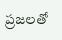ప్రజలతో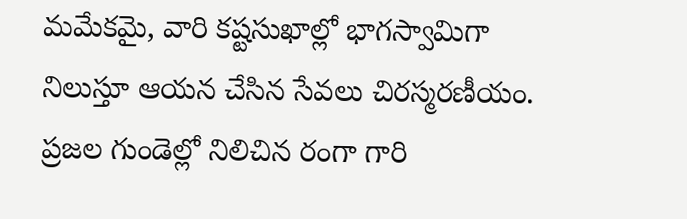మమేకమై, వారి కష్టసుఖాల్లో భాగస్వామిగా నిలుస్తూ ఆయన చేసిన సేవలు చిరస్మరణీయం. ప్రజల గుండెల్లో నిలిచిన రంగా గారి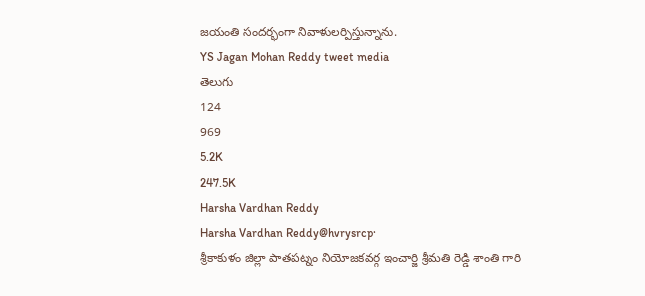జయంతి సందర్భంగా నివాళులర్పిస్తున్నాను.
YS Jagan Mohan Reddy tweet media
తెలుగు
124
969
5.2K
247.5K
Harsha Vardhan Reddy
Harsha Vardhan Reddy@hvrysrcp·
శ్రీకాకుళం జిల్లా పాతపట్నం నియోజకవర్గ ఇంచార్జి శ్రీమతి రెడ్డి శాంతి గారి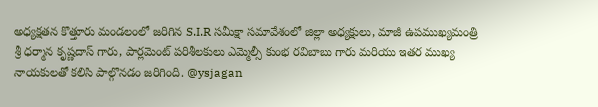అధ్యక్షతన కొత్తూరు మండలంలో జరిగిన S.I.R సమీక్షా సమావేశంలో జిల్లా అధ్యక్షులు, మాజీ ఉపముఖ్యమంత్రి శ్రీ ధర్మాన కృష్ణదాస్ గారు, పార్లమెంట్ పరిశీలకులు ఎమ్మెల్సీ కుంభ రవిబాబు గారు మరియు ఇతర ముఖ్య నాయకులతో కలిసి పాల్గొనడం జరిగింది. @ysjagan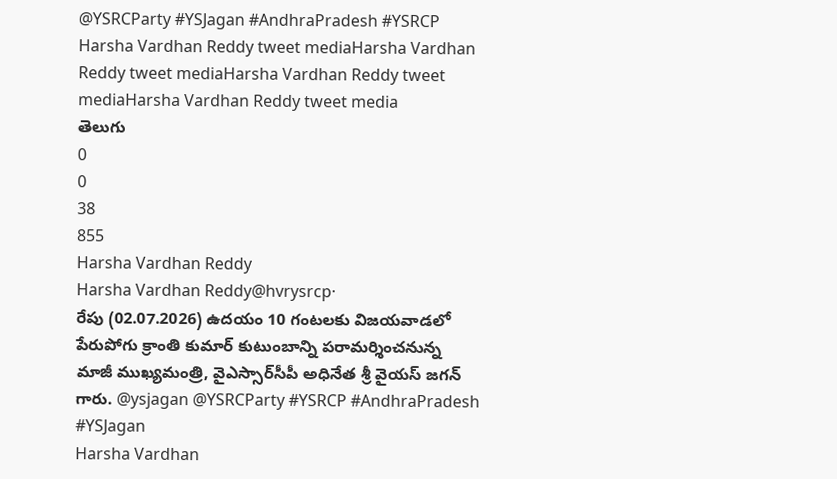@YSRCParty #YSJagan #AndhraPradesh #YSRCP
Harsha Vardhan Reddy tweet mediaHarsha Vardhan Reddy tweet mediaHarsha Vardhan Reddy tweet mediaHarsha Vardhan Reddy tweet media
తెలుగు
0
0
38
855
Harsha Vardhan Reddy
Harsha Vardhan Reddy@hvrysrcp·
రేపు (02.07.2026) ఉదయం 10 గంటలకు విజయవాడలో పేరుపోగు క్రాంతి కుమార్ కుటుంబాన్ని పరామర్శించనున్న మాజీ ముఖ్యమంత్రి, వైఎస్సార్‌సీపీ అధినేత శ్రీ వైయస్‌ జగన్‌ గారు. @ysjagan @YSRCParty #YSRCP #AndhraPradesh #YSJagan
Harsha Vardhan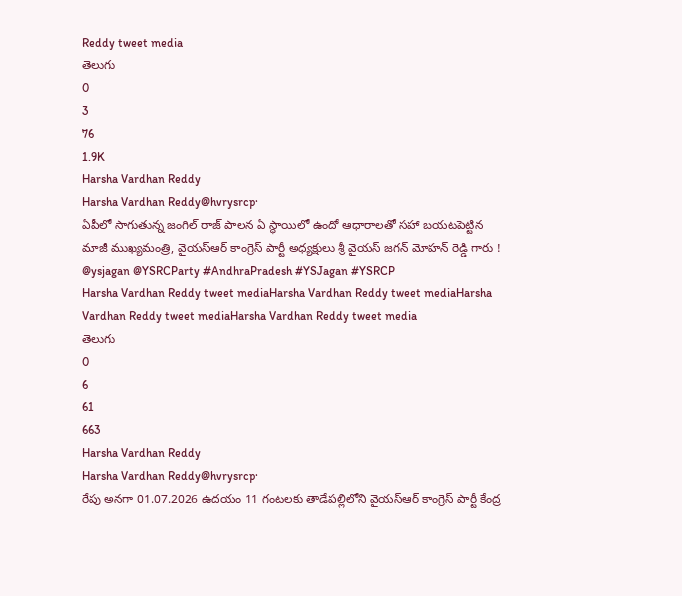Reddy tweet media
తెలుగు
0
3
76
1.9K
Harsha Vardhan Reddy
Harsha Vardhan Reddy@hvrysrcp·
ఏపీలో సాగుతున్న జంగిల్ రాజ్ పాలన ఏ స్థాయిలో ఉందో ఆధారాలతో సహా బయటపెట్టిన మాజీ ముఖ్యమంత్రి, వైయస్ఆర్ కాంగ్రెస్ పార్టీ అధ్యక్షులు శ్రీ వైయస్ జగన్ మోహన్ రెడ్డి గారు ! @ysjagan @YSRCParty #AndhraPradesh #YSJagan #YSRCP
Harsha Vardhan Reddy tweet mediaHarsha Vardhan Reddy tweet mediaHarsha Vardhan Reddy tweet mediaHarsha Vardhan Reddy tweet media
తెలుగు
0
6
61
663
Harsha Vardhan Reddy
Harsha Vardhan Reddy@hvrysrcp·
రేపు అనగా 01.07.2026 ఉదయం 11 గంటలకు తాడేపల్లిలోని వైయస్ఆర్ కాంగ్రెస్ పార్టీ కేంద్ర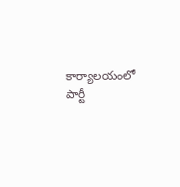కార్యాలయంలో పార్టీ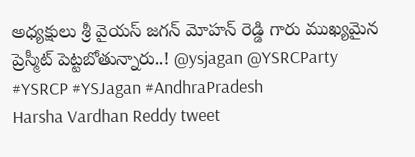అధ్యక్షులు శ్రీ వైయస్ జగన్ మోహన్ రెడ్డి గారు ముఖ్యమైన ప్రెస్మీట్ పెట్టబోతున్నారు..! @ysjagan @YSRCParty #YSRCP #YSJagan #AndhraPradesh
Harsha Vardhan Reddy tweet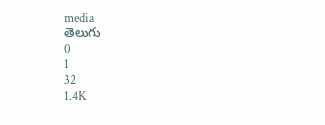media
తెలుగు
0
1
32
1.4K